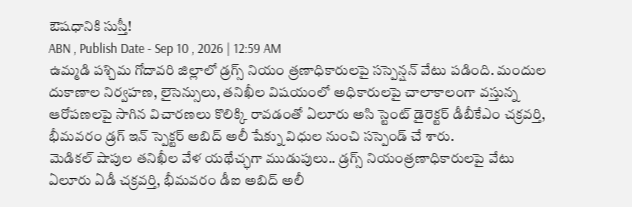ఔషధానికి సుస్తీ!
ABN , Publish Date - Sep 10 , 2026 | 12:59 AM
ఉమ్మడి పశ్చిమ గోదావరి జిల్లాలో డ్రగ్స్ నియం త్రణాధికారులపై సస్పెన్షన్ వేటు పడింది. మందుల దుకాణాల నిర్వహణ, లైసెన్సులు, తనిఖీల విషయంలో అధికారులపై చాలాకాలంగా వస్తున్న ఆరోపణలపై సాగిన విచారణలు కొలిక్కి రావడంతో ఏలూరు అసి స్టెంట్ డైరెక్టర్ డీబీకేఎం చక్రవర్తి, భీమవరం డ్రగ్ ఇన్ స్పెక్టర్ అబిద్ అలీ షేక్ను విధుల నుంచి సస్పెండ్ చే శారు.
మెడికల్ షాపుల తనిఖీల వేళ యథేచ్ఛగా ముడుపులు.. డ్రగ్స్ నియంత్రణాధికారులపై వేటు
ఏలూరు ఏడీ చక్రవర్తి, భీమవరం డీఐ అబిద్ అలీ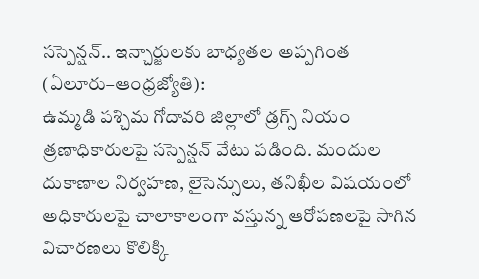సస్పెన్షన్.. ఇన్చార్జులకు బాధ్యతల అప్పగింత
(ఏలూరు–ఆంధ్రజ్యోతి):
ఉమ్మడి పశ్చిమ గోదావరి జిల్లాలో డ్రగ్స్ నియం త్రణాధికారులపై సస్పెన్షన్ వేటు పడింది. మందుల దుకాణాల నిర్వహణ, లైసెన్సులు, తనిఖీల విషయంలో అధికారులపై చాలాకాలంగా వస్తున్న ఆరోపణలపై సాగిన విచారణలు కొలిక్కి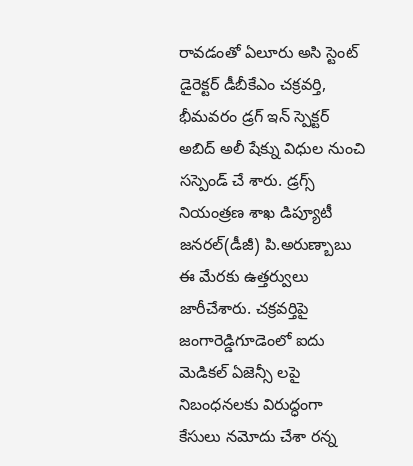రావడంతో ఏలూరు అసి స్టెంట్ డైరెక్టర్ డీబీకేఎం చక్రవర్తి, భీమవరం డ్రగ్ ఇన్ స్పెక్టర్ అబిద్ అలీ షేక్ను విధుల నుంచి సస్పెండ్ చే శారు. డ్రగ్స్ నియంత్రణ శాఖ డిప్యూటీ జనరల్(డీజీ) పి.అరుణ్బాబు ఈ మేరకు ఉత్తర్వులు జారీచేశారు. చక్రవర్తిపై జంగారెడ్డిగూడెంలో ఐదు మెడికల్ ఏజెన్సీ లపై నిబంధనలకు విరుద్ధంగా కేసులు నమోదు చేశా రన్న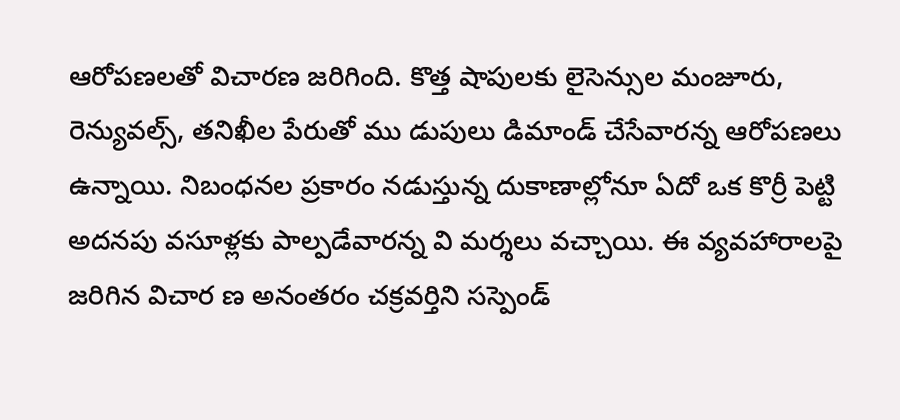ఆరోపణలతో విచారణ జరిగింది. కొత్త షాపులకు లైసెన్సుల మంజూరు, రెన్యువల్స్, తనిఖీల పేరుతో ము డుపులు డిమాండ్ చేసేవారన్న ఆరోపణలు ఉన్నాయి. నిబంధనల ప్రకారం నడుస్తున్న దుకాణాల్లోనూ ఏదో ఒక కొర్రీ పెట్టి అదనపు వసూళ్లకు పాల్పడేవారన్న వి మర్శలు వచ్చాయి. ఈ వ్యవహారాలపై జరిగిన విచార ణ అనంతరం చక్రవర్తిని సస్పెండ్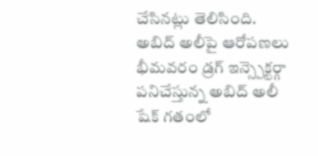చేసినట్లు తెలిసింది.
అబిద్ అలీపై ఆరోపణలు
భీమవరం డ్రగ్ ఇన్స్పెక్టర్గా పనిచేస్తున్న అబిద్ అలీ షేక్ గతంలో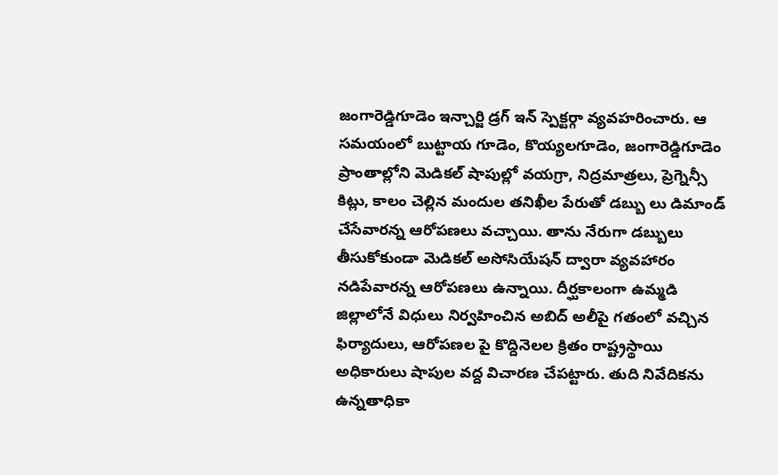జంగారెడ్డిగూడెం ఇన్చార్జి డ్రగ్ ఇన్ స్పెక్టర్గా వ్యవహరించారు. ఆ సమయంలో బుట్టాయ గూడెం, కొయ్యలగూడెం, జంగారెడ్డిగూడెం ప్రాంతాల్లోని మెడికల్ షాపుల్లో వయగ్రా, నిద్రమాత్రలు, ప్రెగ్నెన్సీ కిట్లు, కాలం చెల్లిన మందుల తనిఖీల పేరుతో డబ్బు లు డిమాండ్ చేసేవారన్న ఆరోపణలు వచ్చాయి. తాను నేరుగా డబ్బులు తీసుకోకుండా మెడికల్ అసోసియేషన్ ద్వారా వ్యవహారం నడిపేవారన్న ఆరోపణలు ఉన్నాయి. దీర్ఘకాలంగా ఉమ్మడి జిల్లాలోనే విధులు నిర్వహించిన అబిద్ అలీపై గతంలో వచ్చిన ఫిర్యాదులు, ఆరోపణల పై కొద్దినెలల క్రితం రాష్ట్రస్థాయి అధికారులు షాపుల వద్ద విచారణ చేపట్టారు. తుది నివేదికను ఉన్నతాధికా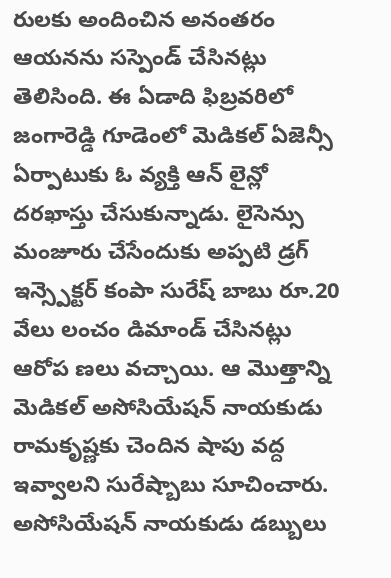రులకు అందించిన అనంతరం ఆయనను సస్పెండ్ చేసినట్లు తెలిసింది. ఈ ఏడాది ఫిబ్రవరిలో జంగారెడ్డి గూడెంలో మెడికల్ ఏజెన్సీ ఏర్పాటుకు ఓ వ్యక్తి ఆన్ లైన్లో దరఖాస్తు చేసుకున్నాడు. లైసెన్సు మంజూరు చేసేందుకు అప్పటి డ్రగ్ ఇన్స్పెక్టర్ కంపా సురేష్ బాబు రూ.20 వేలు లంచం డిమాండ్ చేసినట్లు ఆరోప ణలు వచ్చాయి. ఆ మొత్తాన్ని మెడికల్ అసోసియేషన్ నాయకుడు రామకృష్ణకు చెందిన షాపు వద్ద ఇవ్వాలని సురేష్బాబు సూచించారు. అసోసియేషన్ నాయకుడు డబ్బులు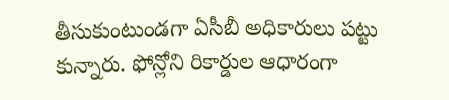తీసుకుంటుండగా ఏసీబీ అధికారులు పట్టు కున్నారు. ఫోన్లోని రికార్డుల ఆధారంగా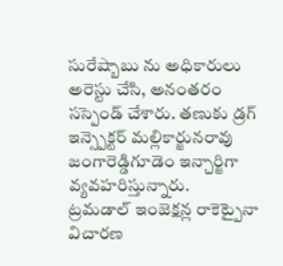సురేష్బాబు ను అధికారులు అరెస్టు చేసి, అనంతరం సస్పెండ్ చేశారు. తణుకు డ్రగ్ ఇన్స్పెక్టర్ మల్లికార్జునరావు జంగారెడ్డిగూడెం ఇన్చార్జిగా వ్యవహరిస్తున్నారు.
ట్రమడాల్ ఇంజెక్షన్ల రాకెట్పైనా విచారణ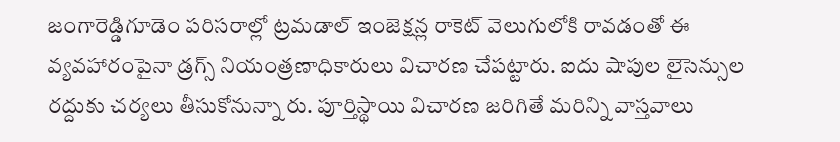జంగారెడ్డిగూడెం పరిసరాల్లో ట్రమడాల్ ఇంజెక్షన్ల రాకెట్ వెలుగులోకి రావడంతో ఈ వ్యవహారంపైనా డ్రగ్స్ నియంత్రణాధికారులు విచారణ చేపట్టారు. ఐదు షాపుల లైసెన్సుల రద్దుకు చర్యలు తీసుకోనున్నా రు. పూర్తిస్థాయి విచారణ జరిగితే మరిన్ని వాస్తవాలు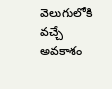వెలుగులోకి వచ్చే అవకాశం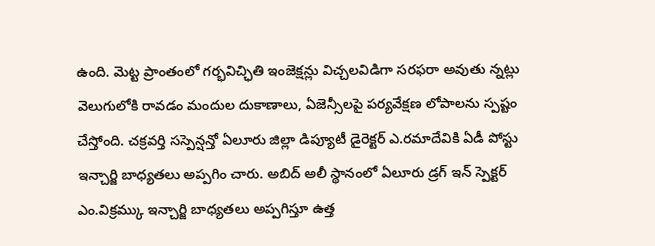ఉంది. మెట్ట ప్రాంతంలో గర్భవిచ్ఛితి ఇంజెక్షన్లు విచ్చలవిడిగా సరఫరా అవుతు న్నట్లు వెలుగులోకి రావడం మందుల దుకాణాలు, ఏజెన్సీలపై పర్యవేక్షణ లోపాలను స్పష్టం చేస్తోంది. చక్రవర్తి సస్పెన్షన్తో ఏలూరు జిల్లా డిప్యూటీ డైరెక్టర్ ఎ.రమాదేవికి ఏడీ పోస్టు ఇన్చార్జి బాధ్యతలు అప్పగిం చారు. అబిద్ అలీ స్థానంలో ఏలూరు డ్రగ్ ఇన్ స్పెక్టర్ ఎం.విక్రమ్కు ఇన్చార్జి బాధ్యతలు అప్పగిస్తూ ఉత్త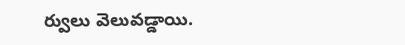ర్వులు వెలువడ్డాయి.